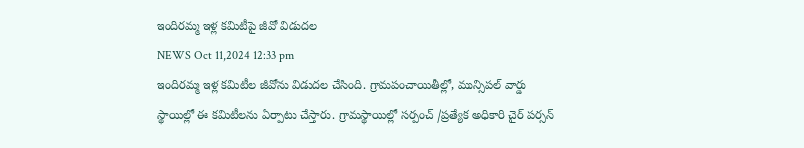ఇందిరమ్మ ఇళ్ల కమిటీపై జీవో విడుదల
NEWS Oct 11,2024 12:33 pm
ఇందిరమ్మ ఇళ్ల కమిటీల జీవోను విడుదల చేసింది. గ్రామపంచాయితీల్లో, మున్సిపల్ వార్డు స్థాయిల్లో ఈ కమిటీలను ఏర్పాటు చేస్తారు. గ్రామస్థాయిల్లో సర్పంచ్ /ప్రత్యేక అధికారి చైర్ పర్సన్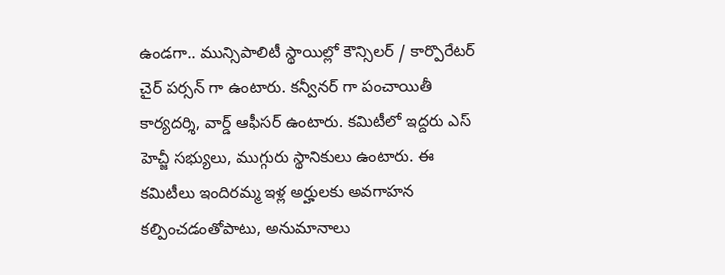ఉండగా.. మున్సిపాలిటీ స్థాయిల్లో కౌన్సిలర్ / కార్పొరేటర్ చైర్ పర్సన్ గా ఉంటారు. కన్వీనర్ గా పంచాయితీ కార్యదర్శి, వార్డ్ ఆఫీసర్ ఉంటారు. కమిటీలో ఇద్దరు ఎస్ హెచ్జీ సభ్యులు, ముగ్గురు స్థానికులు ఉంటారు. ఈ కమిటీలు ఇందిరమ్మ ఇళ్ల అర్హులకు అవగాహన కల్పించడంతోపాటు, అనుమానాలు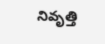నివృత్తి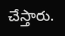చేస్తారు.